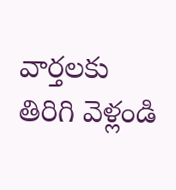వార్తలకు తిరిగి వెళ్లండి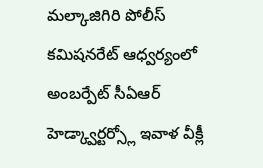మల్కాజిగిరి పోలీస్ కమిషనరేట్ ఆధ్వర్యంలో అంబర్పేట్ సీఏఆర్ హెడ్క్వార్టర్స్లో ఇవాళ వీక్లీ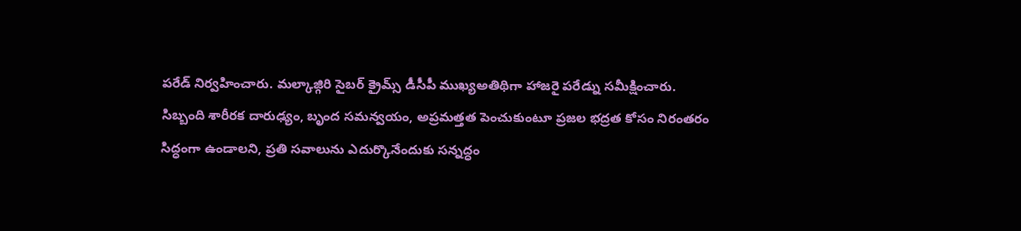పరేడ్ నిర్వహించారు. మల్కాజ్గిరి సైబర్ క్రైమ్స్ డీసీపీ ముఖ్యఅతిథిగా హాజరై పరేడ్ను సమీక్షించారు.
సిబ్బంది శారీరక దారుఢ్యం, బృంద సమన్వయం, అప్రమత్తత పెంచుకుంటూ ప్రజల భద్రత కోసం నిరంతరం సిద్ధంగా ఉండాలని, ప్రతి సవాలును ఎదుర్కొనేందుకు సన్నద్ధం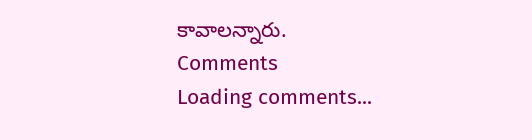కావాలన్నారు.
Comments
Loading comments...